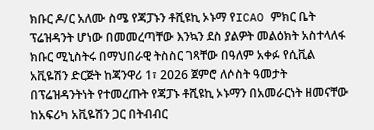ክቡር ዶ/ር አለሙ ስሜ የጃፓኑን ቶሺዩኪ ኦኑማ የICAO ምክር ቤት ፕሬዝዳንት ሆነው በመመረጣቸው እንኳን ደስ ያልዎት መልዕክት አስተላለፋ
ክቡር ሚኒስትሩ በማህበራዊ ትስስር ገጻቸው በዓለም አቀፉ የሲቪል አቪዬሽን ድርጅት ከጃንዋሪ 1፣ 2026 ጀምሮ ለሶስት ዓመታት በፕሬዝዳንትነት የተመረጡት የጃፓኑ ቶሺዩኪ ኦኑማን በአመራርነት ዘመናቸው ከአፍሪካ አቪዬሽን ጋር በትብብር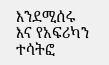እንደሚሰሩ እና የአፍሪካን ተሳትፎ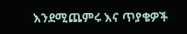እንደሚጨምሩ እና ጥያቄዎች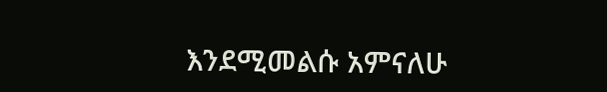እንደሚመልሱ አምናለሁ